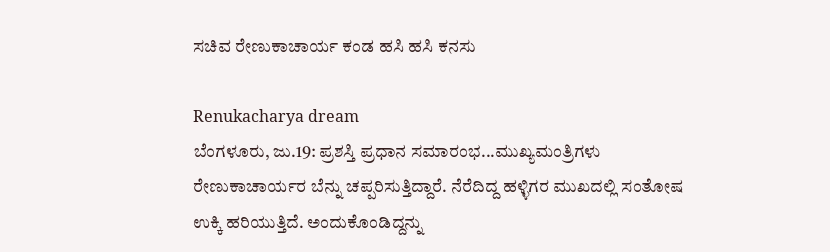ಸಚಿವ ರೇಣುಕಾಚಾರ್ಯ ಕಂಡ ಹಸಿ ಹಸಿ ಕನಸು

Renukacharya dream
ಬೆಂಗಳೂರು, ಜು.19: ಪ್ರಶಸ್ತಿ ಪ್ರಧಾನ ಸಮಾರಂಭ...ಮುಖ್ಯಮಂತ್ರಿಗಳು ರೇಣುಕಾಚಾರ್ಯರ ಬೆನ್ನು ಚಪ್ಪರಿಸುತ್ತಿದ್ದಾರೆ. ನೆರೆದಿದ್ದ ಹಳ್ಳಿಗರ ಮುಖದಲ್ಲಿ ಸಂತೋಷ ಉಕ್ಕಿ ಹರಿಯುತ್ತಿದೆ. ಅಂದುಕೊಂಡಿದ್ದನ್ನು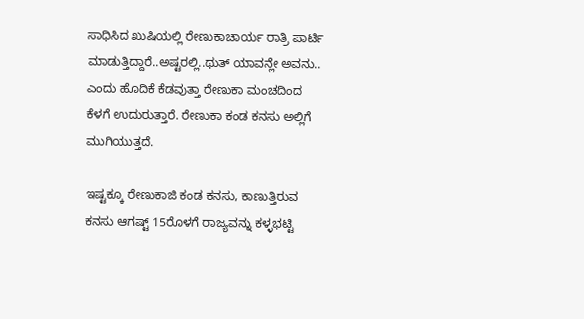ಸಾಧಿಸಿದ ಖುಷಿಯಲ್ಲಿ ರೇಣುಕಾಚಾರ್ಯ ರಾತ್ರಿ ಪಾರ್ಟಿ ಮಾಡುತ್ತಿದ್ದಾರೆ..ಅಷ್ಟರಲ್ಲಿ..ಥುತ್ ಯಾವನ್ಲೇ ಅವನು.. ಎಂದು ಹೊದಿಕೆ ಕೆಡವುತ್ತಾ ರೇಣುಕಾ ಮಂಚದಿಂದ ಕೆಳಗೆ ಉದುರುತ್ತಾರೆ. ರೇಣುಕಾ ಕಂಡ ಕನಸು ಅಲ್ಲಿಗೆ ಮುಗಿಯುತ್ತದೆ.

ಇಷ್ಟಕ್ಕೂ ರೇಣುಕಾಜಿ ಕಂಡ ಕನಸು, ಕಾಣುತ್ತಿರುವ ಕನಸು ಆಗಷ್ಟ್ 15ರೊಳಗೆ ರಾಜ್ಯವನ್ನು ಕಳ್ಳಭಟ್ಟಿ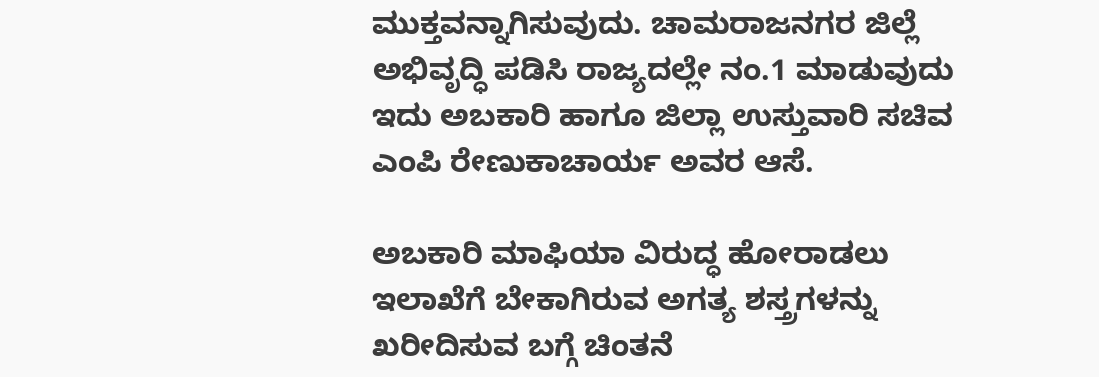ಮುಕ್ತವನ್ನಾಗಿಸುವುದು. ಚಾಮರಾಜನಗರ ಜಿಲ್ಲೆ ಅಭಿವೃದ್ಧಿ ಪಡಿಸಿ ರಾಜ್ಯದಲ್ಲೇ ನಂ.1 ಮಾಡುವುದು ಇದು ಅಬಕಾರಿ ಹಾಗೂ ಜಿಲ್ಲಾ ಉಸ್ತುವಾರಿ ಸಚಿವ ಎಂಪಿ ರೇಣುಕಾಚಾರ್ಯ ಅವರ ಆಸೆ.

ಅಬಕಾರಿ ಮಾಫಿಯಾ ವಿರುದ್ಧ ಹೋರಾಡಲು ಇಲಾಖೆಗೆ ಬೇಕಾಗಿರುವ ಅಗತ್ಯ ಶಸ್ತ್ರಗಳನ್ನು ಖರೀದಿಸುವ ಬಗ್ಗೆ ಚಿಂತನೆ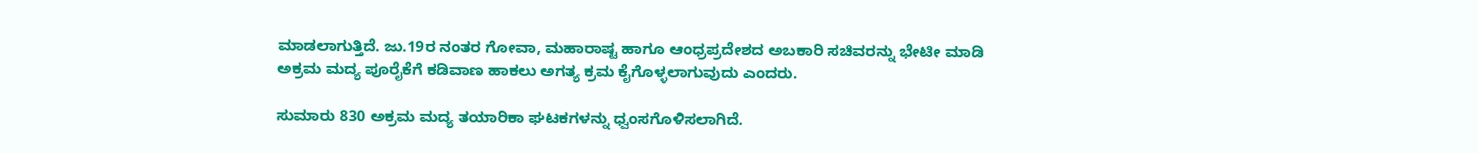ಮಾಡಲಾಗುತ್ತಿದೆ. ಜು.19ರ ನಂತರ ಗೋವಾ, ಮಹಾರಾಷ್ಟ ಹಾಗೂ ಆಂಧ್ರಪ್ರದೇಶದ ಅಬಕಾರಿ ಸಚಿವರನ್ನು ಭೇಟೀ ಮಾಡಿ ಅಕ್ರಮ ಮದ್ಯ ಪೂರೈಕೆಗೆ ಕಡಿವಾಣ ಹಾಕಲು ಅಗತ್ಯ ಕ್ರಮ ಕೈಗೊಳ್ಳಲಾಗುವುದು ಎಂದರು.

ಸುಮಾರು 830 ಅಕ್ರಮ ಮದ್ಯ ತಯಾರಿಕಾ ಘಟಕಗಳನ್ನು ಧ್ವಂಸಗೊಳಿಸಲಾಗಿದೆ.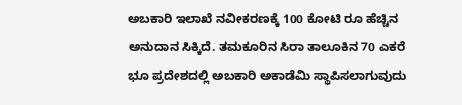ಅಬಕಾರಿ ಇಲಾಖೆ ನವೀಕರಣಕ್ಕೆ 100 ಕೋಟಿ ರೂ ಹೆಚ್ಚಿನ ಅನುದಾನ ಸಿಕ್ಕಿದೆ. ತಮಕೂರಿನ ಸಿರಾ ತಾಲೂಕಿನ 70 ಎಕರೆ ಭೂ ಪ್ರದೇಶದಲ್ಲಿ ಅಬಕಾರಿ ಅಕಾಡೆಮಿ ಸ್ಥಾಪಿಸಲಾಗುವುದು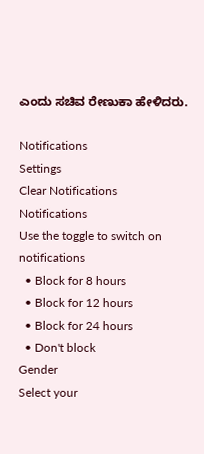ಎಂದು ಸಚಿವ ರೇಣುಕಾ ಹೇಳಿದರು.

Notifications
Settings
Clear Notifications
Notifications
Use the toggle to switch on notifications
  • Block for 8 hours
  • Block for 12 hours
  • Block for 24 hours
  • Don't block
Gender
Select your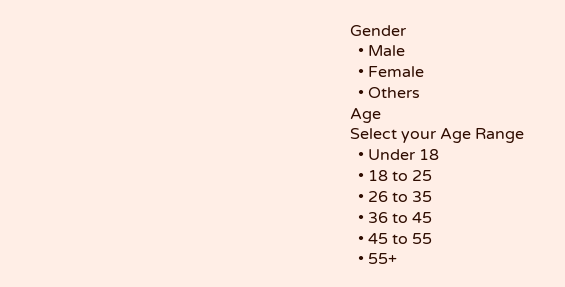Gender
  • Male
  • Female
  • Others
Age
Select your Age Range
  • Under 18
  • 18 to 25
  • 26 to 35
  • 36 to 45
  • 45 to 55
  • 55+